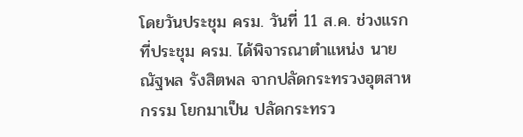โดยวันประชุม ครม. วันที่ 11 ส.ค. ช่วงแรกที่ประชุม ครม. ได้พิจารณาตำแหน่ง นายณัฐพล รังสิตพล จากปลัดกระทรวงอุตสาหกรรม โยกมาเป็น ปลัดกระทรว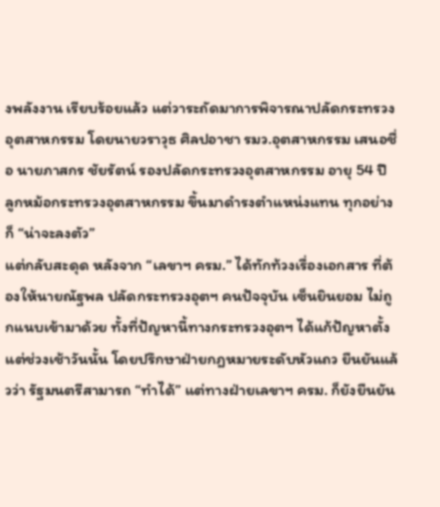งพลังงาน เรียบร้อยแล้ว แต่วาระถัดมาการพิจารณาปลัดกระทรวงอุตสาหกรรม โดยนายวราวุธ ศิลปอาชา รมว.อุตสาหกรรม เสนอชื่อ นายภาสกร ชัยรัตน์ รองปลัดกระทรวงอุตสาหกรรม อายุ 54 ปี ลูกหม้อกระทรวงอุตสาหกรรม ขึ้นมาดำรงตำแหน่งแทน ทุกอย่างก็ “น่าจะลงตัว”
แต่กลับสะดุด หลังจาก “เลขาฯ ครม.” ได้ทักท้วงเรื่องเอกสาร ที่ต้องให้นายณัฐพล ปลัดกระทรวงอุตฯ คนปัจจุบัน เซ็นยินยอม ไม่ถูกแนบเข้ามาด้วย ทั้งที่ปัญหานี้ทางกระทรวงอุตฯ ได้แก้ปัญหาตั้งแต่ช่วงเช้าวันนั้น โดยปรึกษาฝ่ายกฎหมายระดับหัวแถว ยืนยันแล้วว่า รัฐมนตรีสามารถ “ทำได้” แต่ทางฝ่ายเลขาฯ ครม. ก็ยังยืนยัน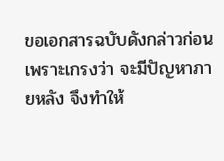ขอเอกสารฉบับดังกล่าวก่อน เพราะเกรงว่า จะมีปัญหาภายหลัง จึงทำให้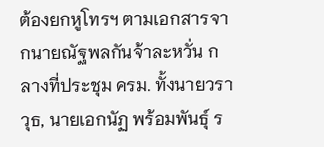ต้องยกหูโทรฯ ตามเอกสารจากนายณัฐพลกันจ้าละหวั่น กลางที่ประชุม ครม. ทั้งนายวราวุธ, นายเอกนัฏ พร้อมพันธุ์ ร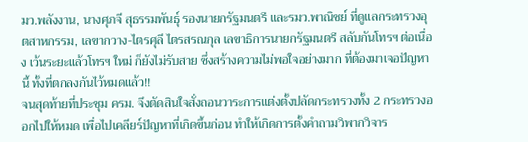มว.พลังงาน, นางศุภจี สุธรรมพันธ์ุ รองนายกรัฐมนตรี และรมว.พาณิชย์ ที่ดูแลกระทรวงอุตสาหกรรม, เลขากวาง-ไตรศุลี ไตรสรณกุล เลขาธิการนายกรัฐมนตรี สลับกันโทรฯ ต่อเนื่อง เว้นระยะแล้วโทรฯ ใหม่ ก็ยังไม่รับสาย ซึ่งสร้างความไม่พอใจอย่างมาก ที่ต้องมาเจอปัญหานี้ ทั้งที่ตกลงกันไว้หมดแล้ว!!
จนสุดท้ายที่ประชุม ครม. จึงตัดสินใจสั่งถอนวาระการแต่งตั้งปลัดกระทรวงทั้ง 2 กระทรวงออกไปให้หมด เพื่อไปเคลียร์ปัญหาที่เกิดขึ้นก่อน ทำให้เกิดการตั้งคำถามวิพากวิจาร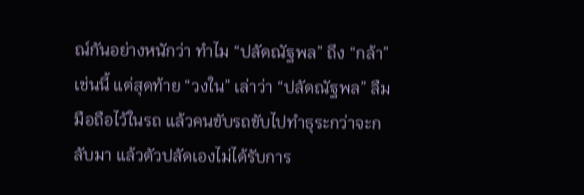ณ์กันอย่างหนักว่า ทำไม “ปลัดณัฐพล” ถึง “กล้า” เช่นนี้ แต่สุดท้าย “วงใน” เล่าว่า “ปลัดณัฐพล” ลืมมือถือไว้ในรถ แล้วคนขับรถขับไปทำธุระกว่าจะกลับมา แล้วตัวปลัดเองไม่ได้รับการ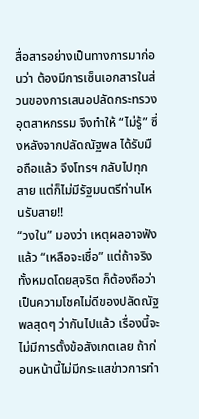สื่อสารอย่างเป็นทางการมาก่อนว่า ต้องมีการเซ็นเอกสารในส่วนของการเสนอปลัดกระทรวงอุตสาหกรรม จึงทำให้ “ไม่รู้” ซึ่งหลังจากปลัดณัฐพล ได้รับมือถือแล้ว จึงโทรฯ กลับไปทุกสาย แต่ก็ไม่มีรัฐมนตรีท่านไหนรับสาย!!
“วงใน” มองว่า เหตุผลอาจฟังแล้ว “เหลือจะเชื่อ” แต่ถ้าจริงทั้งหมดโดยสุจริต ก็ต้องถือว่า เป็นความโชคไม่ดีของปลัดณัฐพลสุดๆ ว่ากันไปแล้ว เรื่องนี้จะไม่มีการตั้งข้อสังเกตเลย ถ้าก่อนหน้านี้ไม่มีกระแสข่าวการทำ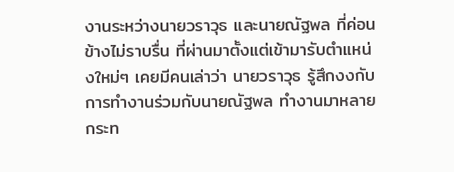งานระหว่างนายวราวุธ และนายณัฐพล ที่ค่อนข้างไม่ราบรื่น ที่ผ่านมาตั้งแต่เข้ามารับตำแหน่งใหม่ๆ เคยมีคนเล่าว่า นายวราวุธ รู้สึกงงกับการทำงานร่วมกับนายณัฐพล ทำงานมาหลายกระท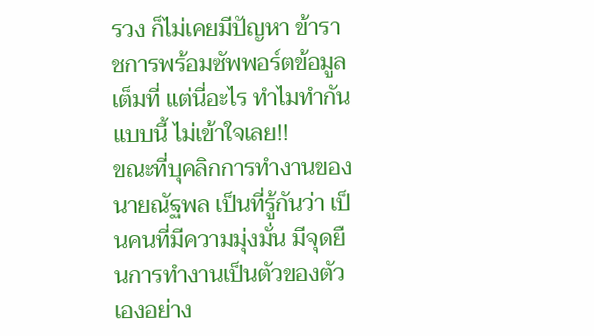รวง ก็ไม่เคยมีปัญหา ข้าราชการพร้อมซัพพอร์ตข้อมูลเต็มที่ แต่นี่อะไร ทำไมทำกันแบบนี้ ไม่เข้าใจเลย!!
ขณะที่บุคลิกการทำงานของนายณัฐพล เป็นที่รู้กันว่า เป็นคนที่มีความมุ่งมั่น มีจุดยืนการทำงานเป็นตัวของตัวเองอย่าง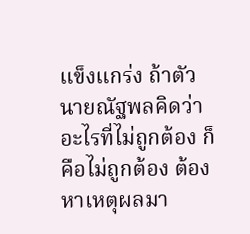แข็งแกร่ง ถ้าตัวนายณัฐพลคิดว่า อะไรที่ไม่ถูกต้อง ก็คือไม่ถูกต้อง ต้องหาเหตุผลมา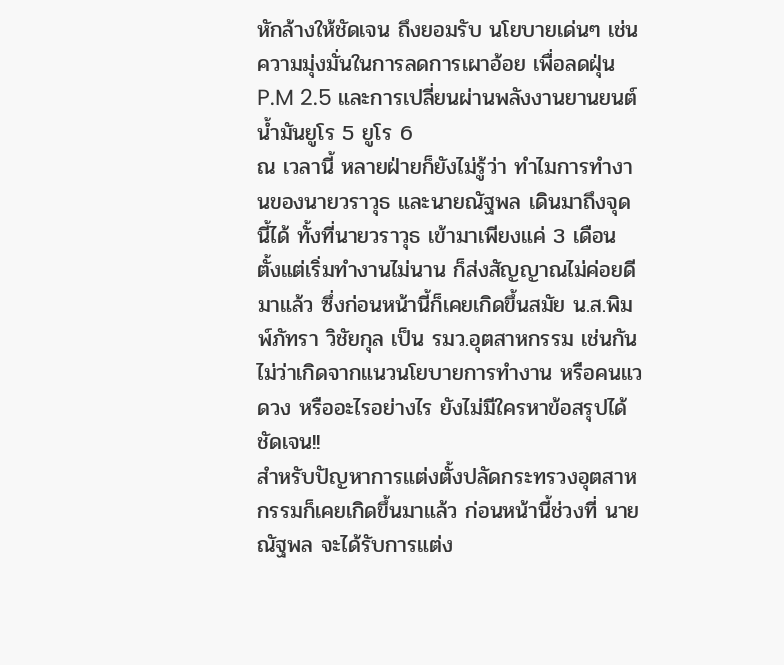หักล้างให้ชัดเจน ถึงยอมรับ นโยบายเด่นๆ เช่น ความมุ่งมั่นในการลดการเผาอ้อย เพื่อลดฝุ่น P.M 2.5 และการเปลี่ยนผ่านพลังงานยานยนต์ น้ำมันยูโร 5 ยูโร 6
ณ เวลานี้ หลายฝ่ายก็ยังไม่รู้ว่า ทำไมการทำงานของนายวราวุธ และนายณัฐพล เดินมาถึงจุดนี้ได้ ทั้งที่นายวราวุธ เข้ามาเพียงแค่ 3 เดือน ตั้งแต่เริ่มทำงานไม่นาน ก็ส่งสัญญาณไม่ค่อยดีมาแล้ว ซึ่งก่อนหน้านี้ก็เคยเกิดขึ้นสมัย น.ส.พิมพ์ภัทรา วิชัยกุล เป็น รมว.อุตสาหกรรม เช่นกัน ไม่ว่าเกิดจากแนวนโยบายการทำงาน หรือคนแวดวง หรืออะไรอย่างไร ยังไม่มีใครหาข้อสรุปได้ชัดเจน!!
สำหรับปัญหาการแต่งตั้งปลัดกระทรวงอุตสาหกรรมก็เคยเกิดขึ้นมาแล้ว ก่อนหน้านี้ช่วงที่ นายณัฐพล จะได้รับการแต่ง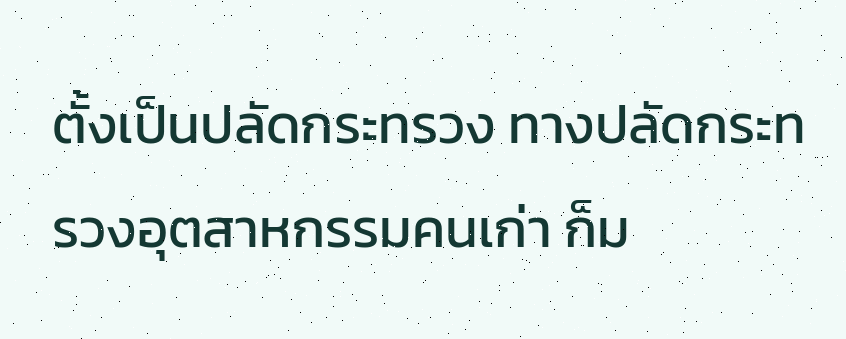ตั้งเป็นปลัดกระทรวง ทางปลัดกระทรวงอุตสาหกรรมคนเก่า ก็ม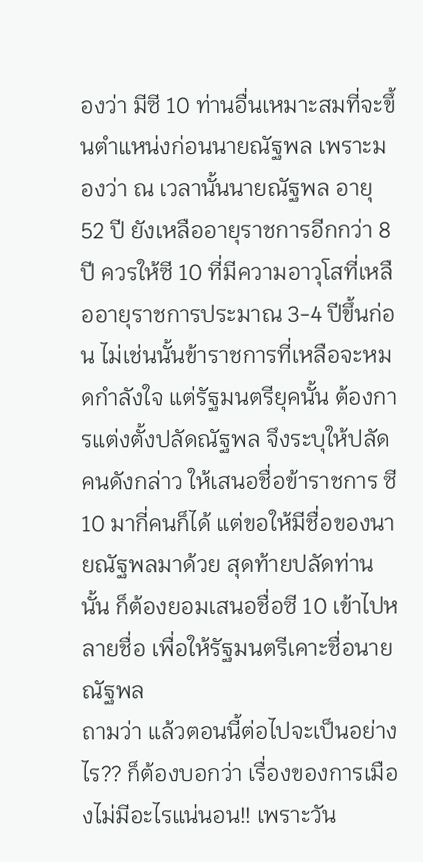องว่า มีซี 10 ท่านอื่นเหมาะสมที่จะขึ้นตำแหน่งก่อนนายณัฐพล เพราะมองว่า ณ เวลานั้นนายณัฐพล อายุ 52 ปี ยังเหลืออายุราชการอีกกว่า 8 ปี ควรให้ซี 10 ที่มีความอาวุโสที่เหลืออายุราชการประมาณ 3-4 ปีขึ้นก่อน ไม่เช่นนั้นข้าราชการที่เหลือจะหมดกำลังใจ แต่รัฐมนตรียุคนั้น ต้องการแต่งตั้งปลัดณัฐพล จึงระบุให้ปลัดคนดังกล่าว ให้เสนอชื่อข้าราชการ ซี 10 มากี่คนก็ได้ แต่ขอให้มีชื่อของนายณัฐพลมาด้วย สุดท้ายปลัดท่านนั้น ก็ต้องยอมเสนอชื่อซี 10 เข้าไปหลายชื่อ เพื่อให้รัฐมนตรีเคาะชื่อนายณัฐพล
ถามว่า แล้วตอนนี้ต่อไปจะเป็นอย่างไร?? ก็ต้องบอกว่า เรื่องของการเมืองไม่มีอะไรแน่นอน!! เพราะวัน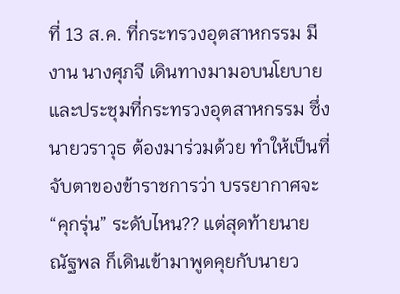ที่ 13 ส.ค. ที่กระทรวงอุตสาหกรรม มีงาน นางศุภจี เดินทางมามอบนโยบายและประชุมที่กระทรวงอุตสาหกรรม ซึ่งนายวราวุธ ต้องมาร่วมด้วย ทำให้เป็นที่จับตาของข้าราชการว่า บรรยากาศจะ “คุกรุ่น” ระดับไหน?? แต่สุดท้ายนายณัฐพล ก็เดินเข้ามาพูดคุยกับนายว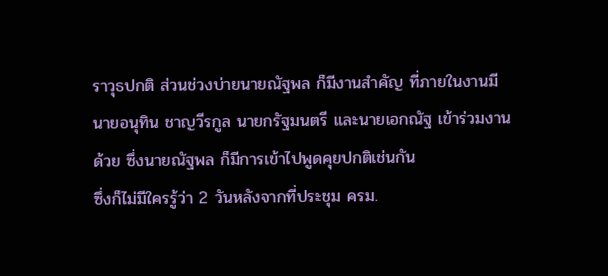ราวุธปกติ ส่วนช่วงบ่ายนายณัฐพล ก็มีงานสำคัญ ที่ภายในงานมีนายอนุทิน ชาญวีรกูล นายกรัฐมนตรี และนายเอกณัฐ เข้าร่วมงานด้วย ซึ่งนายณัฐพล ก็มีการเข้าไปพูดคุยปกติเช่นกัน
ซึ่งก็ไม่มีใครรู้ว่า 2 วันหลังจากที่ประชุม ครม.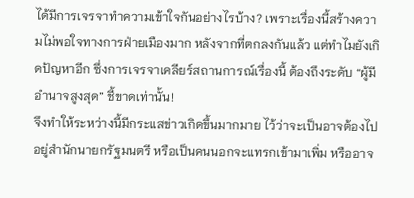ได้มีการเจรจาทำความเข้าใจกันอย่างไรบ้าง? เพราะเรื่องนี้สร้างความไม่พอใจทางการฝ่ายเมืองมาก หลังจากที่ตกลงกันแล้ว แต่ทำไมยังเกิดปัญหาอีก ซึ่งการเจรจาเคลียร์สถานการณ์เรื่องนี้ ต้องถึงระดับ “ผู้มีอำนาจสูงสุด” ชี้ขาดเท่านั้น!
จึงทำให้ระหว่างนี้มีกระแสข่าวเกิดขึ้นมากมาย ไว้ว่าจะเป็นอาจต้องไปอยู่สำนักนายกรัฐมนตรี หรือเป็นคนนอกจะแทรกเข้ามาเพิ่ม หรืออาจ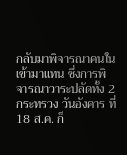กลับมาพิจารณาคนในเข้ามาแทน ซึ่งการพิจารณาวาระปลัดทั้ง 2 กระทรวง วันอังคาร ที่ 18 ส.ค. ก็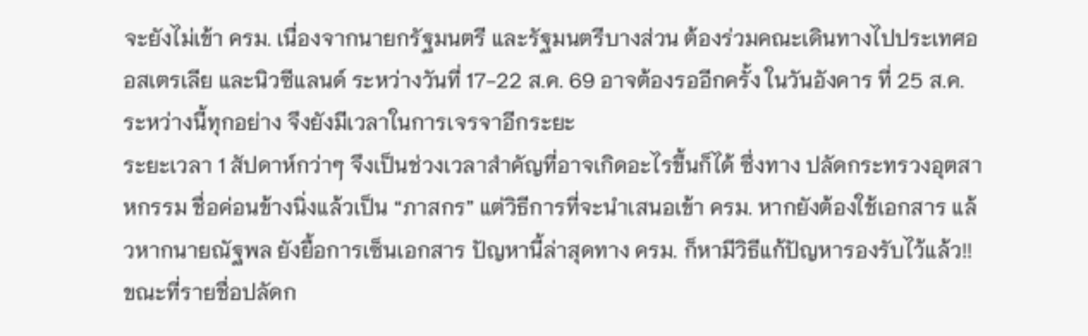จะยังไม่เข้า ครม. เนื่องจากนายกรัฐมนตรี และรัฐมนตรีบางส่วน ต้องร่วมคณะเดินทางไปประเทศออสเตรเลีย และนิวซีแลนด์ ระหว่างวันที่ 17-22 ส.ค. 69 อาจต้องรออีกครั้ง ในวันอังคาร ที่ 25 ส.ค. ระหว่างนี้ทุกอย่าง จึงยังมีเวลาในการเจรจาอีกระยะ
ระยะเวลา 1 สัปดาห์กว่าๆ จึงเป็นช่วงเวลาสำคัญที่อาจเกิดอะไรขึ้นก็ได้ ซึ่งทาง ปลัดกระทรวงอุตสาหกรรม ชื่อค่อนข้างนิ่งแล้วเป็น “ภาสกร” แต่วิธีการที่จะนำเสนอเข้า ครม. หากยังต้องใช้เอกสาร แล้วหากนายณัฐพล ยังยื้อการเซ็นเอกสาร ปัญหานี้ล่าสุดทาง ครม. ก็หามีวิธีแก้ปัญหารองรับไว้แล้ว!!
ขณะที่รายชื่อปลัดก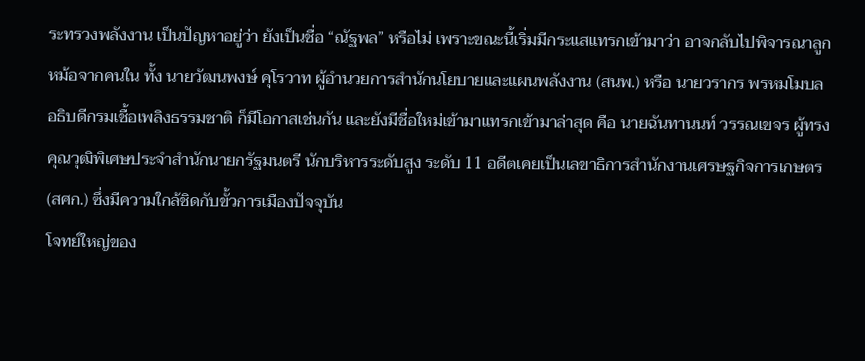ระทรวงพลังงาน เป็นปัญหาอยู่ว่า ยังเป็นชื่อ “ณัฐพล” หรือไม่ เพราะขณะนี้เริ่มมีกระแสแทรกเข้ามาว่า อาจกลับไปพิจารณาลูกหม้อจากคนใน ทั้ง นายวัฒนพงษ์ คุโรวาท ผู้อำนวยการสำนักนโยบายและแผนพลังงาน (สนพ.) หรือ นายวรากร พรหมโมบล อธิบดีกรมเชื้อเพลิงธรรมชาติ ก็มีโอกาสเช่นกัน และยังมีชื่อใหม่เข้ามาแทรกเข้ามาล่าสุด คือ นายฉันทานนท์ วรรณเขจร ผู้ทรงคุณวุฒิพิเศษประจำสำนักนายกรัฐมนตรี นักบริหารระดับสูง ระดับ 11 อดีตเคยเป็นเลขาธิการสำนักงานเศรษฐกิจการเกษตร (สศก.) ซึ่งมีความใกล้ชิดกับขั้วการเมืองปัจจุบัน
โจทย์ใหญ่ของ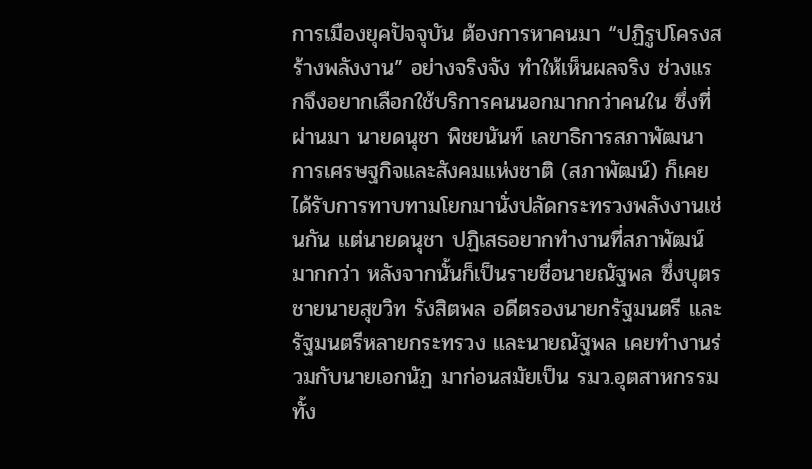การเมืองยุคปัจจุบัน ต้องการหาคนมา “ปฏิรูปโครงสร้างพลังงาน” อย่างจริงจัง ทำให้เห็นผลจริง ช่วงแรกจึงอยากเลือกใช้บริการคนนอกมากกว่าคนใน ซึ่งที่ผ่านมา นายดนุชา พิชยนันท์ เลขาธิการสภาพัฒนาการเศรษฐกิจและสังคมแห่งชาติ (สภาพัฒน์) ก็เคยได้รับการทาบทามโยกมานั่งปลัดกระทรวงพลังงานเช่นกัน แต่นายดนุชา ปฏิเสธอยากทำงานที่สภาพัฒน์มากกว่า หลังจากนั้นก็เป็นรายชื่อนายณัฐพล ซึ่งบุตรชายนายสุขวิท รังสิตพล อดีตรองนายกรัฐมนตรี และรัฐมนตรีหลายกระทรวง และนายณัฐพล เคยทำงานร่วมกับนายเอกนัฏ มาก่อนสมัยเป็น รมว.อุตสาหกรรม
ทั้ง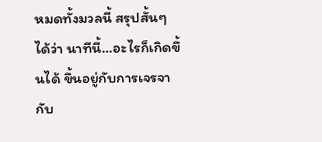หมดทั้งมวลนี้ สรุปสั้นๆ ได้ว่า นาทีนี้…อะไรก็เกิดขึ้นได้ ขึ้นอยู่กับการเจรจากับ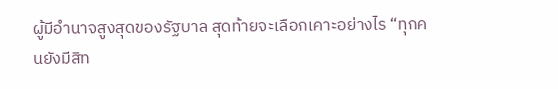ผู้มีอำนาจสูงสุดของรัฐบาล สุดท้ายจะเลือกเคาะอย่างไร “ทุกคนยังมีสิท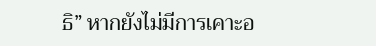ธิ” หากยังไม่มีการเคาะอ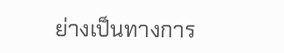ย่างเป็นทางการ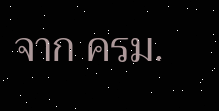จาก ครม.